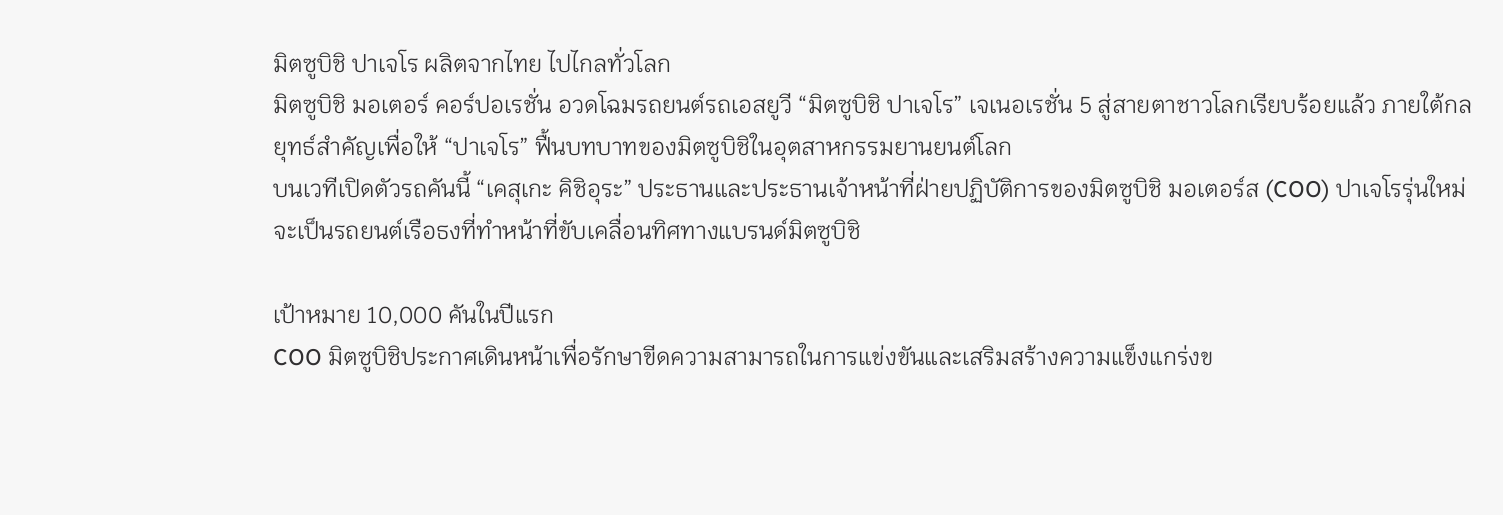มิตซูบิชิ ปาเจโร ผลิตจากไทย ไปไกลทั่วโลก
มิตซูบิชิ มอเตอร์ คอร์ปอเรชั่น อวดโฉมรถยนต์รถเอสยูวี “มิตซูบิชิ ปาเจโร” เจเนอเรชั่น 5 สู่สายตาชาวโลกเรียบร้อยแล้ว ภายใต้กลยุทธ์สำคัญเพื่อให้ “ปาเจโร” ฟื้นบทบาทของมิตซูบิชิในอุตสาหกรรมยานยนต์โลก
บนเวทีเปิดตัวรถคันนี้ “เคสุเกะ คิชิอุระ” ประธานและประธานเจ้าหน้าที่ฝ่ายปฏิบัติการของมิตซูบิชิ มอเตอร์ส (COO) ปาเจโรรุ่นใหม่จะเป็นรถยนต์เรือธงที่ทำหน้าที่ขับเคลื่อนทิศทางแบรนด์มิตซูบิชิ

เป้าหมาย 10,000 คันในปีแรก
COO มิตซูบิชิประกาศเดินหน้าเพื่อรักษาขีดความสามารถในการแข่งขันและเสริมสร้างความแข็งแกร่งข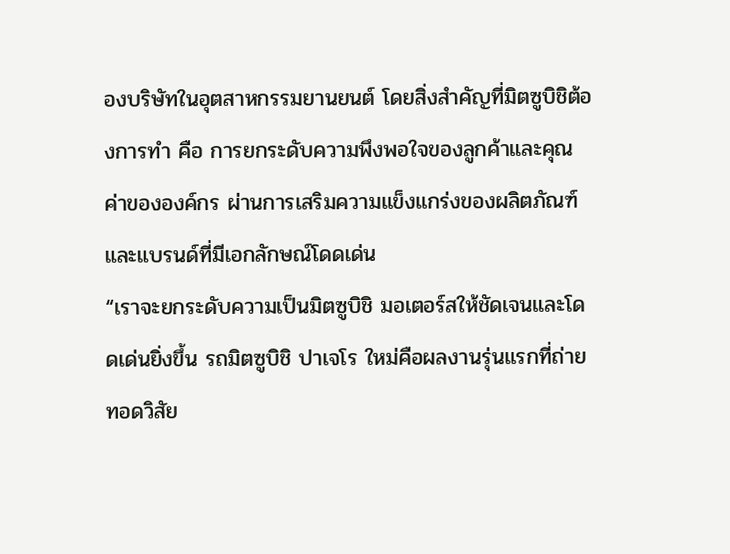องบริษัทในอุตสาหกรรมยานยนต์ โดยสิ่งสำคัญที่มิตซูบิชิต้องการทำ คือ การยกระดับความพึงพอใจของลูกค้าและคุณค่าขององค์กร ผ่านการเสริมความแข็งแกร่งของผลิตภัณฑ์และแบรนด์ที่มีเอกลักษณ์โดดเด่น
“เราจะยกระดับความเป็นมิตซูบิชิ มอเตอร์สให้ชัดเจนและโดดเด่นยิ่งขึ้น รถมิตซูบิชิ ปาเจโร ใหม่คือผลงานรุ่นแรกที่ถ่ายทอดวิสัย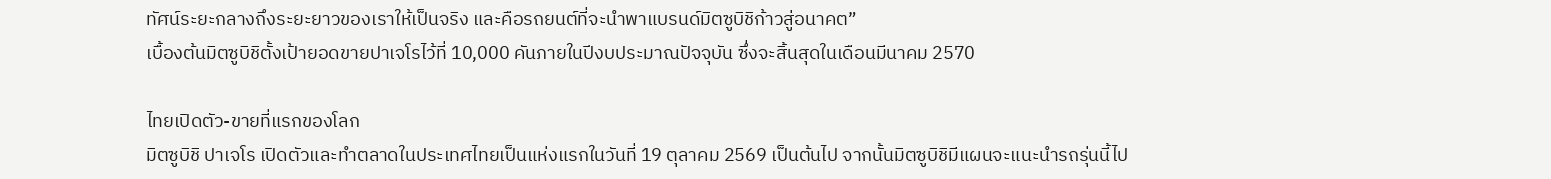ทัศน์ระยะกลางถึงระยะยาวของเราให้เป็นจริง และคือรถยนต์ที่จะนำพาแบรนด์มิตซูบิชิก้าวสู่อนาคต”
เบื้องต้นมิตซูบิชิตั้งเป้ายอดขายปาเจโรไว้ที่ 10,000 คันภายในปีงบประมาณปัจจุบัน ซึ่งจะสิ้นสุดในเดือนมีนาคม 2570

ไทยเปิดตัว-ขายที่แรกของโลก
มิตซูบิชิ ปาเจโร เปิดตัวและทำตลาดในประเทศไทยเป็นแห่งแรกในวันที่ 19 ตุลาคม 2569 เป็นต้นไป จากนั้นมิตซูบิชิมีแผนจะแนะนำรถรุ่นนี้ไป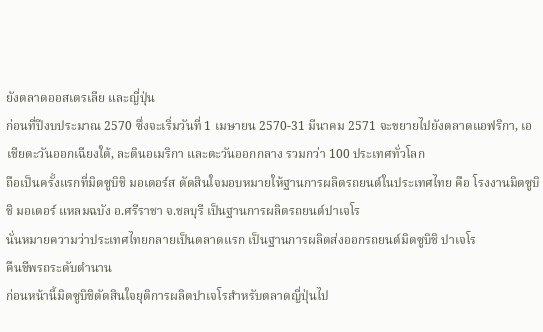ยังตลาดออสเตรเลีย และญี่ปุ่น
ก่อนที่ปีงบประมาณ 2570 ซึ่งจะเริ่มวันที่ 1 เมษายน 2570-31 มีนาคม 2571 จะขยายไปยังตลาดแอฟริกา, เอเชียตะวันออกเฉียงใต้, ละตินอเมริกา และตะวันออกกลาง รวมกว่า 100 ประเทศทั่วโลก
ถือเป็นครั้งแรกที่มิตซูบิชิ มอเตอร์ส ตัดสินใจมอบหมายให้ฐานการผลิตรถยนต์ในประเทศไทย คือ โรงงานมิตซูบิชิ มอเตอร์ แหลมฉบัง อ.ศรีราชา จ.ชลบุรี เป็นฐานการผลิตรถยนต์ปาเจโร
นั่นหมายความว่าประเทศไทยกลายเป็นตลาดแรก เป็นฐานการผลิตส่งออกรถยนต์มิตซูบิชิ ปาเจโร
คืนชีพรถระดับตำนาน
ก่อนหน้านี้มิตซูบิชิตัดสินใจยุติการผลิตปาเจโรสำหรับตลาดญี่ปุ่นไป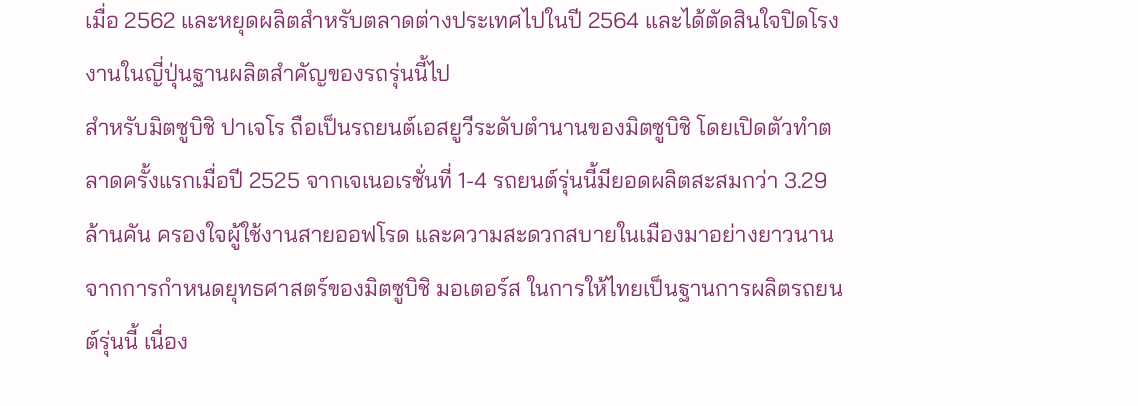เมื่อ 2562 และหยุดผลิตสำหรับตลาดต่างประเทศไปในปี 2564 และได้ตัดสินใจปิดโรงงานในญี่ปุ่นฐานผลิตสำคัญของรถรุ่นนี้ไป
สำหรับมิตซูบิชิ ปาเจโร ถือเป็นรถยนต์เอสยูวีระดับตำนานของมิตซูบิชิ โดยเปิดตัวทำตลาดครั้งแรกเมื่อปี 2525 จากเจเนอเรชั่นที่ 1-4 รถยนต์รุ่นนี้มียอดผลิตสะสมกว่า 3.29 ล้านคัน ครองใจผู้ใช้งานสายออฟโรด และความสะดวกสบายในเมืองมาอย่างยาวนาน
จากการกำหนดยุทธศาสตร์ของมิตซูบิชิ มอเตอร์ส ในการให้ไทยเป็นฐานการผลิตรถยนต์รุ่นนี้ เนื่อง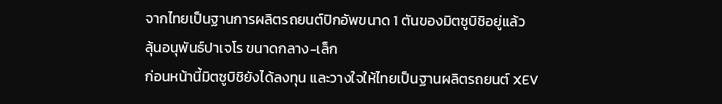จากไทยเป็นฐานการผลิตรถยนต์ปิกอัพขนาด 1 ตันของมิตซูบิชิอยู่แล้ว
ลุ้นอนุพันธ์ปาเจโร ขนาดกลาง-เล็ก
ก่อนหน้านี้มิตซูบิชิยังได้ลงทุน และวางใจให้ไทยเป็นฐานผลิตรถยนต์ XEV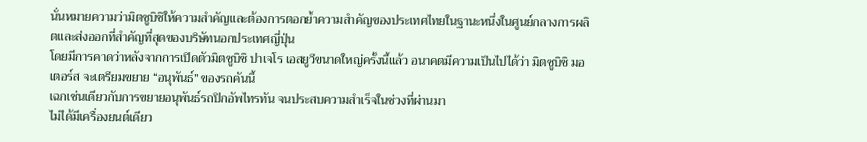นั่นหมายความว่ามิตซูบิชิให้ความสำคัญและต้องการตอกย้ำความสำคัญของประเทศไทยในฐานะหนึ่งในศูนย์กลางการผลิตและส่งออกที่สำคัญที่สุดของบริษัทนอกประเทศญี่ปุ่น
โดยมีการคาดว่าหลังจากการเปิดตัวมิตซูบิชิ ปาเจโร เอสยูวีขนาดใหญ่ครั้งนี้แล้ว อนาคตมีความเป็นไปได้ว่า มิตซูบิชิ มอเตอร์ส จะเตรียมขยาย “อนุพันธ์” ของรถคันนี้
เฉกเช่นเดียวกับการขยายอนุพันธ์รถปิกอัพไทรทัน จนประสบความสำเร็จในช่วงที่ผ่านมา
ไม่ได้มีเครื่องยนต์เดียว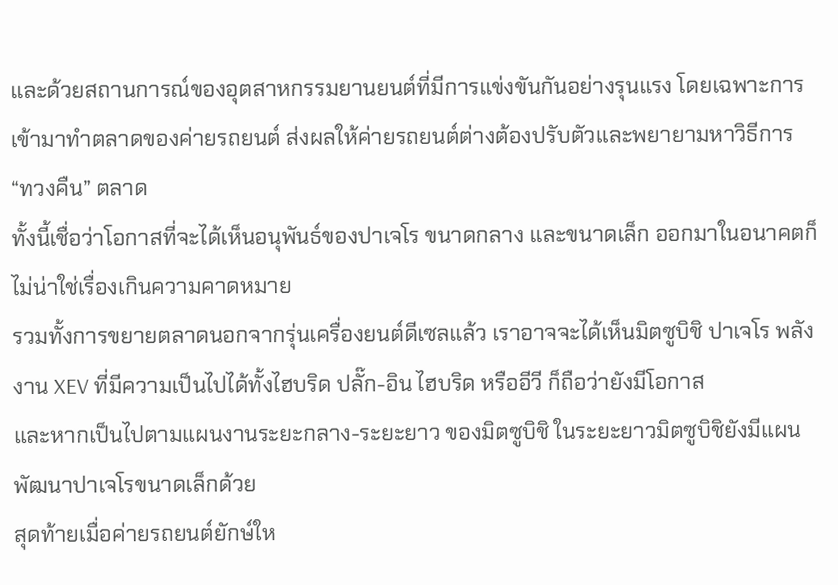และด้วยสถานการณ์ของอุตสาหกรรมยานยนต์ที่มีการแข่งขันกันอย่างรุนแรง โดยเฉพาะการเข้ามาทำตลาดของค่ายรถยนต์ ส่งผลให้ค่ายรถยนต์ต่างต้องปรับตัวและพยายามหาวิธีการ “ทวงคืน” ตลาด
ทั้งนี้เชื่อว่าโอกาสที่จะได้เห็นอนุพันธ์ของปาเจโร ขนาดกลาง และขนาดเล็ก ออกมาในอนาคตก็ไม่น่าใช่เรื่องเกินความคาดหมาย
รวมทั้งการขยายตลาดนอกจากรุ่นเครื่องยนต์ดีเซลแล้ว เราอาจจะได้เห็นมิตซูบิชิ ปาเจโร พลังงาน XEV ที่มีความเป็นไปได้ทั้งไฮบริด ปลั๊ก-อิน ไฮบริด หรืออีวี ก็ถือว่ายังมีโอกาส
และหากเป็นไปตามแผนงานระยะกลาง-ระยะยาว ของมิตซูบิชิ ในระยะยาวมิตซูบิชิยังมีแผนพัฒนาปาเจโรขนาดเล็กด้วย
สุดท้ายเมื่อค่ายรถยนต์ยักษ์ให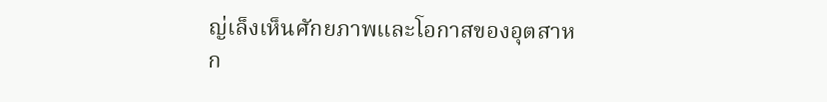ญ่เล็งเห็นศักยภาพและโอกาสของอุตสาหก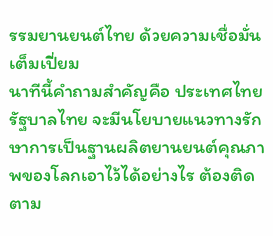รรมยานยนต์ไทย ด้วยความเชื่อมั่นเต็มเปี่ยม
นาทีนี้คำถามสำคัญคือ ประเทศไทย รัฐบาลไทย จะมีนโยบายแนวทางรักษาการเป็นฐานผลิตยานยนต์คุณภาพของโลกเอาไว้ได้อย่างไร ต้องติดตาม